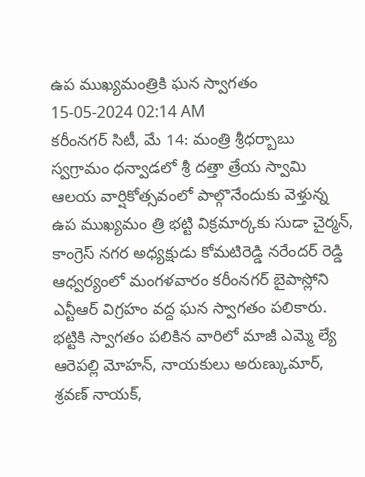ఉప ముఖ్యమంత్రికి ఘన స్వాగతం
15-05-2024 02:14 AM
కరీంనగర్ సిటీ, మే 14: మంత్రి శ్రీధర్బాబు స్వగ్రామం ధన్వాడలో శ్రీ దత్తా త్రేయ స్వామి ఆలయ వార్షికోత్సవంలో పాల్గొనేందుకు వెళ్తున్న ఉప ముఖ్యమం త్రి భట్టి విక్రమార్కకు సుడా చైర్మన్, కాంగ్రెస్ నగర అధ్యక్షుడు కోమటిరెడ్డి నరేందర్ రెడ్డి ఆధ్వర్యంలో మంగళవారం కరీంనగర్ బైపాస్లోని ఎన్టీఆర్ విగ్రహం వద్ద ఘన స్వాగతం పలికారు. భట్టికి స్వాగతం పలికిన వారిలో మాజీ ఎమ్మె ల్యే ఆరెపల్లి మోహన్, నాయకులు అరుణ్కుమార్, శ్రవణ్ నాయక్,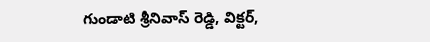గుండాటి శ్రీనివాస్ రెడ్డి, విక్టర్,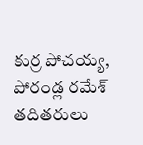కుర్ర పోచయ్య, పోరండ్ల రమేశ్ తదితరులు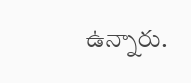ఉన్నారు.